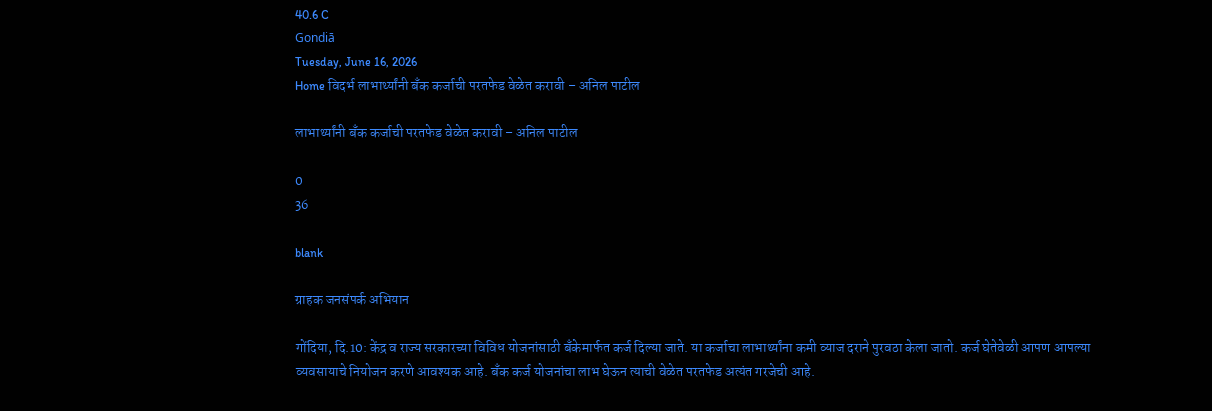40.6 C
Gondiā
Tuesday, June 16, 2026
Home विदर्भ लाभार्थ्यांनी बँक कर्जाची परतफेड वेळेत करावी – अनिल पाटील

लाभार्थ्यांनी बँक कर्जाची परतफेड वेळेत करावी – अनिल पाटील

0
36

blank

ग्राहक जनसंपर्क अभियान

गोंदिया, दि.10: केंद्र व राज्य सरकारच्या विविध योजनांसाठी बँकेमार्फत कर्ज दिल्या जाते. या कर्जाचा लाभार्थ्यांना कमी व्याज दराने पुरवठा केला जातो. कर्ज घेतेवेळी आपण आपल्या व्यवसायाचे नियोजन करणे आवश्यक आहे. बँक कर्ज योजनांचा लाभ घेऊन त्याची वेळेत परतफेड अत्यंत गरजेची आहे.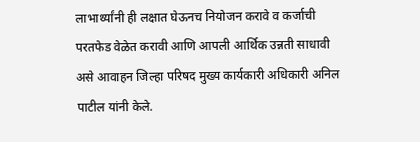लाभार्थ्यांनी ही लक्षात घेऊनच नियोजन करावे व कर्जाची परतफेड वेळेत करावी आणि आपली आर्थिक उन्नती साधावी असे आवाहन जिल्हा परिषद मुख्य कार्यकारी अधिकारी अनिल पाटील यांनी केले.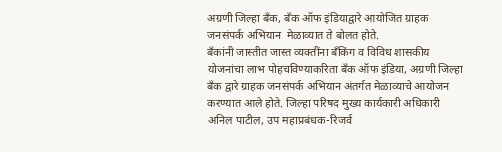अग्रणी जिल्हा बँक, बँक ऑफ इंडियाद्वारे आयोजित ग्राहक जनसंपर्क अभियान  मेळाव्यात ते बोलत होते.
बँकांनी जास्तीत जास्त व्यक्तींना बँकिंग व विविध शासकीय योजनांचा लाभ पोहचविण्याकरिता बँक ऑफ इंडिया, अग्रणी जिल्हा बँक द्वारे ग्राहक जनसंपर्क अभियान अंतर्गत मेळाव्याचे आयोजन करण्यात आले होते. जिल्हा परिषद मुख्य कार्यकारी अधिकारी अनिल पाटील, उप महाप्रबंधक-रिजर्व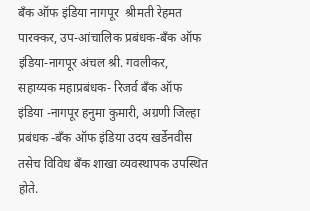बँक ऑफ इंडिया नागपूर  श्रीमती रेहमत पारक्कर, उप-आंचालिक प्रबंधक-बँक ऑफ इंडिया-नागपूर अंचल श्री. गवलीकर, सहाय्यक महाप्रबंधक- रिजर्व बँक ऑफ इंडिया -नागपूर हनुमा कुमारी, अग्रणी जिल्हा प्रबंधक -बँक ऑफ इंडिया उदय खर्डेनवीस तसेच विविध बँक शाखा व्यवस्थापक उपस्थित होते.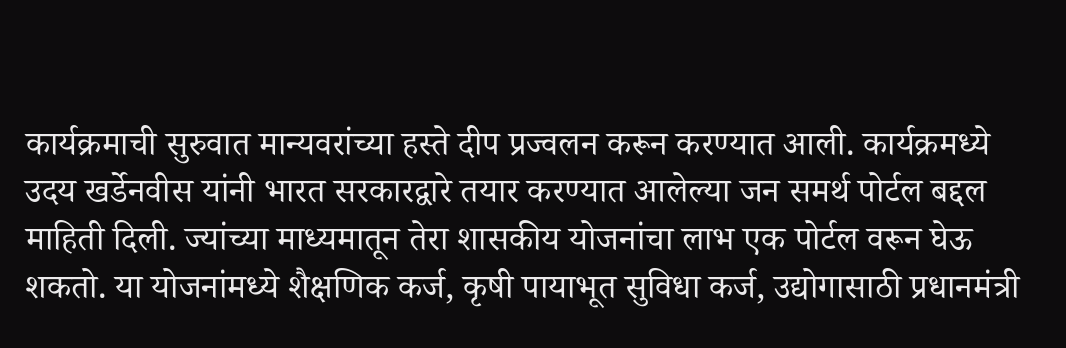कार्यक्रमाची सुरुवात मान्यवरांच्या हस्ते दीप प्रज्वलन करून करण्यात आली. कार्यक्रमध्ये उदय खर्डेनवीस यांनी भारत सरकारद्वारे तयार करण्यात आलेल्या जन समर्थ पोर्टल बद्दल माहिती दिली. ज्यांच्या माध्यमातून तेरा शासकीय योजनांचा लाभ एक पोर्टल वरून घेऊ शकतो. या योजनांमध्ये शैक्षणिक कर्ज, कृषी पायाभूत सुविधा कर्ज, उद्योगासाठी प्रधानमंत्री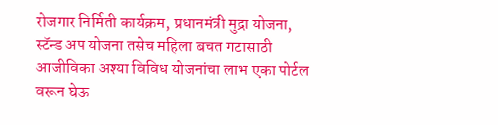रोजगार निर्मिती कार्यक्रम, प्रधानमंत्री मुद्रा योजना, स्टॅन्ड अप योजना तसेच महिला बचत गटासाठी आजीविका अश्या विविध योजनांचा लाभ एका पोर्टल वरून घेऊ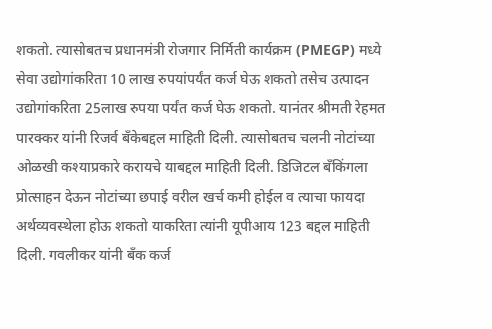शकतो. त्यासोबतच प्रधानमंत्री रोजगार निर्मिती कार्यक्रम (PMEGP) मध्ये सेवा उद्योगांकरिता 10 लाख रुपयांपर्यंत कर्ज घेऊ शकतो तसेच उत्पादन उद्योगांकरिता 25लाख रुपया पर्यंत कर्ज घेऊ शकतो. यानंतर श्रीमती रेहमत पारक्कर यांनी रिजर्व बँकेबद्दल माहिती दिली. त्यासोबतच चलनी नोटांच्या ओळखी कश्याप्रकारे करायचे याबद्दल माहिती दिली. डिजिटल बँकिंगला प्रोत्साहन देऊन नोटांच्या छपाई वरील खर्च कमी होईल व त्याचा फायदा अर्थव्यवस्थेला होऊ शकतो याकरिता त्यांनी यूपीआय 123 बद्दल माहिती दिली. गवलीकर यांनी बँक कर्ज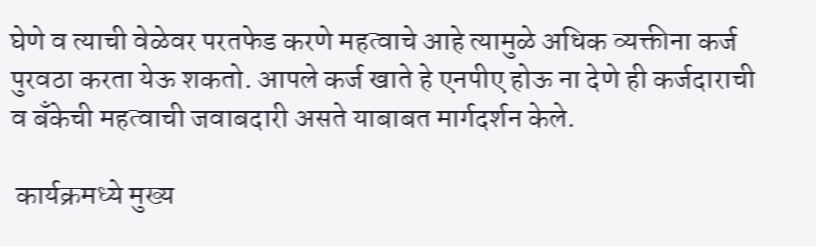घेणे व त्याची वेळेवर परतफेड करणे महत्वाचे आहे त्यामुळे अधिक व्यक्तीना कर्ज पुरवठा करता येऊ शकतो. आपले कर्ज खाते हे एनपीए होऊ ना देणे ही कर्जदाराची व बँकेची महत्वाची जवाबदारी असते याबाबत मार्गदर्शन केले.

 कार्यक्रमध्ये मुख्य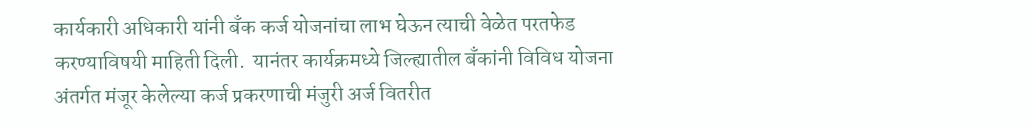कार्यकारी अधिकारी यांनी बँक कर्ज योजनांचा लाभ घेऊन त्याची वेळेत परतफेड करण्याविषयी माहिती दिली.  यानंतर कार्यक्रमध्ये जिल्ह्यातील बँकांनी विविध योजना अंतर्गत मंजूर केलेल्या कर्ज प्रकरणाची मंजुरी अर्ज वितरीत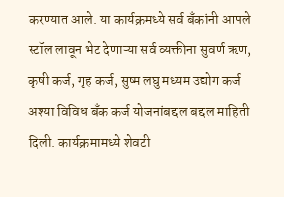करण्यात आले. या कार्यक्रमध्ये सर्व बँकांनी आपले स्टॉल लावून भेट देणाऱ्या सर्व व्यक्तीना सुवर्ण ऋण, कृषी कर्ज, गृह कर्ज, सुष्म लघु मध्यम उद्योग कर्ज अश्या विविध बँक कर्ज योजनांबद्दल बद्दल माहिती दिली. कार्यक्रमामध्ये शेवटी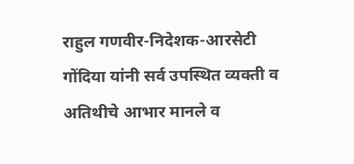राहुल गणवीर-निदेशक-आरसेटी गोंदिया यांनी सर्व उपस्थित व्यक्ती व अतिथीचे आभार मानले व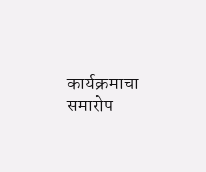कार्यक्रमाचा समारोप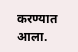करण्यात आला.